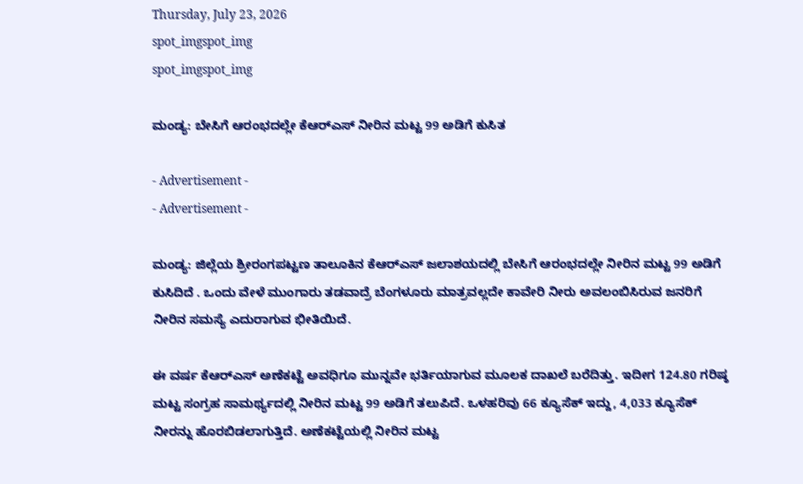Thursday, July 23, 2026
spot_imgspot_img
spot_imgspot_img

ಮಂಡ್ಯ: ಬೇಸಿಗೆ ಆರಂಭದಲ್ಲೇ ಕೆಆರ್‌ಎಸ್ ನೀರಿನ ಮಟ್ಟ 99 ಅಡಿಗೆ ಕುಸಿತ

- Advertisement -
- Advertisement -

ಮಂಡ್ಯ: ಜಿಲ್ಲೆಯ ಶ್ರೀರಂಗಪಟ್ಟಣ ತಾಲೂಕಿನ ಕೆಆರ್‌ಎಸ್ ಜಲಾಶಯದಲ್ಲಿ ಬೇಸಿಗೆ ಆರಂಭದಲ್ಲೇ ನೀರಿನ ಮಟ್ಟ 99 ಅಡಿಗೆ ಕುಸಿದಿದೆ . ಒಂದು ವೇಳೆ ಮುಂಗಾರು ತಡವಾದ್ರೆ ಬೆಂಗಳೂರು ಮಾತ್ರವಲ್ಲದೇ ಕಾವೇರಿ ನೀರು ಅವಲಂಬಿಸಿರುವ ಜನರಿಗೆ ನೀರಿನ ಸಮಸ್ಯೆ ಎದುರಾಗುವ ಭೀತಿಯಿದೆ.

ಈ ವರ್ಷ ಕೆಆರ್‌ಎಸ್ ಅಣೆಕಟ್ಟೆ ಅವಧಿಗೂ ಮುನ್ನವೇ ಭರ್ತಿಯಾಗುವ ಮೂಲಕ ದಾಖಲೆ ಬರೆದಿತ್ತು. ಇದೀಗ 124.80 ಗರಿಷ್ಠ ಮಟ್ಟ ಸಂಗ್ರಹ ಸಾಮರ್ಥ್ಯದಲ್ಲಿ ನೀರಿನ ಮಟ್ಟ 99 ಅಡಿಗೆ ತಲುಪಿದೆ. ಒಳಹರಿವು 66 ಕ್ಯೂಸೆಕ್ ಇದ್ದು, 4,033 ಕ್ಯೂಸೆಕ್ ನೀರನ್ನು ಹೊರಬಿಡಲಾಗುತ್ತಿದೆ. ಅಣೆಕಟ್ಟೆಯಲ್ಲಿ ನೀರಿನ ಮಟ್ಟ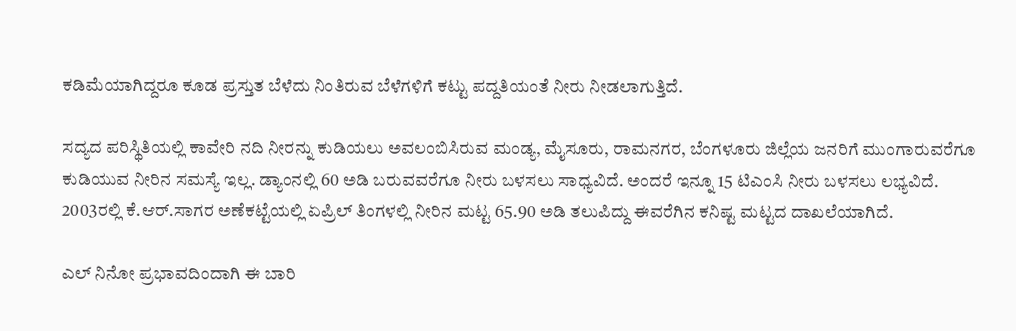ಕಡಿಮೆಯಾಗಿದ್ದರೂ ಕೂಡ ಪ್ರಸ್ತುತ ಬೆಳೆದು ನಿಂತಿರುವ ಬೆಳೆಗಳಿಗೆ ಕಟ್ಟು ಪದ್ದತಿಯಂತೆ ನೀರು ನೀಡಲಾಗುತ್ತಿದೆ.

ಸದ್ಯದ ಪರಿಸ್ಥಿತಿಯಲ್ಲಿ ಕಾವೇರಿ ನದಿ ನೀರನ್ನು ಕುಡಿಯಲು ಅವಲಂಬಿಸಿರುವ ಮಂಡ್ಯ, ಮೈಸೂರು, ರಾಮನಗರ, ಬೆಂಗಳೂರು ಜಿಲ್ಲೆಯ ಜನರಿಗೆ ಮುಂಗಾರುವರೆಗೂ ಕುಡಿಯುವ ನೀರಿನ ಸಮಸ್ಯೆ ಇಲ್ಲ. ಡ್ಯಾಂನಲ್ಲಿ 60 ಅಡಿ ಬರುವವರೆಗೂ ನೀರು ಬಳಸಲು ಸಾಧ್ಯವಿದೆ. ಅಂದರೆ ಇನ್ನೂ 15 ಟಿಎಂಸಿ ನೀರು ಬಳಸಲು ಲಭ್ಯವಿದೆ. 2003ರಲ್ಲಿ ಕೆ.ಆರ್.ಸಾಗರ ಅಣೆಕಟ್ಟೆಯಲ್ಲಿ ಏಪ್ರಿಲ್ ತಿಂಗಳಲ್ಲಿ ನೀರಿನ ಮಟ್ಟ 65.90 ಅಡಿ ತಲುಪಿದ್ದು ಈವರೆಗಿನ ಕನಿಷ್ಟ ಮಟ್ಟದ ದಾಖಲೆಯಾಗಿದೆ.

ಎಲ್ ನಿನೋ ಪ್ರಭಾವದಿಂದಾಗಿ ಈ ಬಾರಿ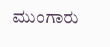ಮುಂಗಾರು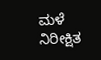ಮಳೆ ನಿರೀಕ್ಷಿತ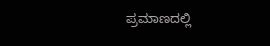ಪ್ರಮಾಣದಲ್ಲಿ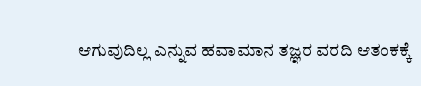ಆಗುವುದಿಲ್ಲ ಎನ್ನುವ ಹವಾಮಾನ ತಜ್ಞರ ವರದಿ ಆತಂಕಕ್ಕೆ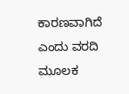ಕಾರಣವಾಗಿದೆ ಎಂದು ವರದಿ ಮೂಲಕ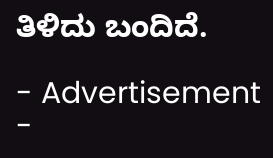ತಿಳಿದು ಬಂದಿದೆ.

- Advertisement -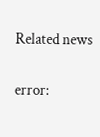Related news

error: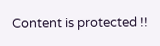Content is protected !!